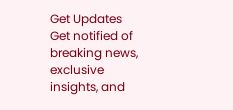Get Updates
Get notified of breaking news, exclusive insights, and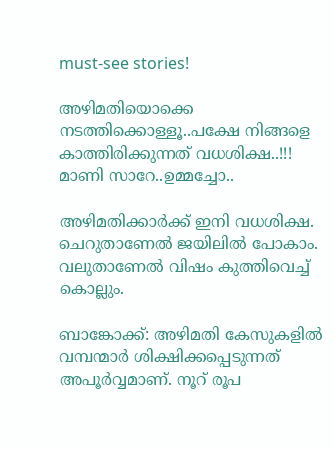must-see stories!

അഴിമതിയൊക്കെ നടത്തിക്കൊള്ളൂ..പക്ഷേ നിങ്ങളെ കാത്തിരിക്കുന്നത് വധശിക്ഷ..!!! മാണി സാറേ..ഉമ്മച്ചോ..

അഴിമതിക്കാര്‍ക്ക് ഇനി വധശിക്ഷ. ചെറുതാണേല്‍ ജയിലില്‍ പോകാം. വലുതാണേല്‍ വിഷം കുത്തിവെച്ച് കൊല്ലും.

ബാങ്കോക്ക്: അഴിമതി കേസുകളില്‍ വമ്പന്മാര്‍ ശിക്ഷിക്കപ്പെടുന്നത് അപൂര്‍വ്വമാണ്. നൂറ് രൂപ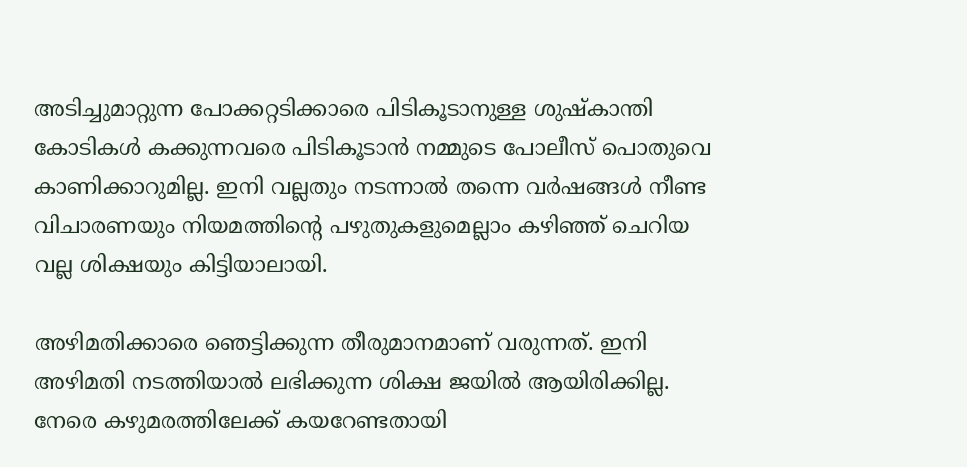അടിച്ചുമാറ്റുന്ന പോക്കറ്റടിക്കാരെ പിടികൂടാനുള്ള ശുഷ്‌കാന്തി കോടികള്‍ കക്കുന്നവരെ പിടികൂടാന്‍ നമ്മുടെ പോലീസ് പൊതുവെ കാണിക്കാറുമില്ല. ഇനി വല്ലതും നടന്നാല്‍ തന്നെ വര്‍ഷങ്ങള്‍ നീണ്ട വിചാരണയും നിയമത്തിന്റെ പഴുതുകളുമെല്ലാം കഴിഞ്ഞ് ചെറിയ വല്ല ശിക്ഷയും കിട്ടിയാലായി.

അഴിമതിക്കാരെ ഞെട്ടിക്കുന്ന തീരുമാനമാണ് വരുന്നത്. ഇനി അഴിമതി നടത്തിയാല്‍ ലഭിക്കുന്ന ശിക്ഷ ജയില്‍ ആയിരിക്കില്ല. നേരെ കഴുമരത്തിലേക്ക് കയറേണ്ടതായി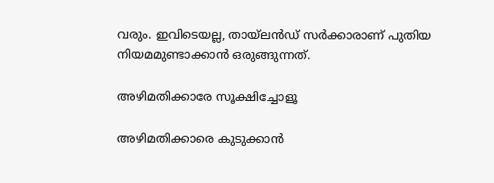വരും. ഇവിടെയല്ല, തായ്‌ലന്‍ഡ് സര്‍ക്കാരാണ് പുതിയ നിയമമുണ്ടാക്കാന്‍ ഒരുങ്ങുന്നത്.

അഴിമതിക്കാരേ സൂക്ഷിച്ചോളൂ

അഴിമതിക്കാരെ കുടുക്കാന്‍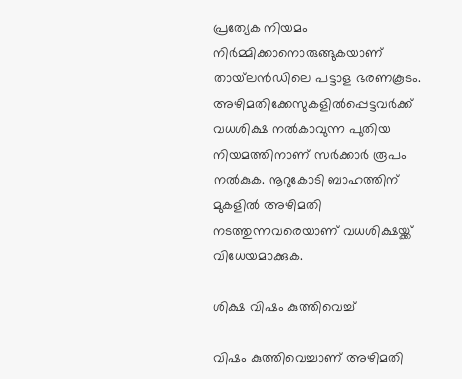പ്രത്യേക നിയമം നിര്‍മ്മിക്കാനൊരുങ്ങുകയാണ് തായ്‌ലന്‍ഡിലെ പട്ടാള ഭരണകൂടം. അഴിമതിക്കേസുകളില്‍പ്പെട്ടവര്‍ക്ക് വധശിക്ഷ നല്‍കാവുന്ന പുതിയ നിയമത്തിനാണ് സര്‍ക്കാര്‍ രൂപം നല്‍കുക. നൂറുകോടി ബാഹത്തിന് മുകളില്‍ അഴിമതി നടത്തുന്നവരെയാണ് വധശിക്ഷയ്ക്ക് വിധേയമാക്കുക.

ശിക്ഷ വിഷം കുത്തിവെച്ച്

വിഷം കുത്തിവെച്ചാണ് അഴിമതി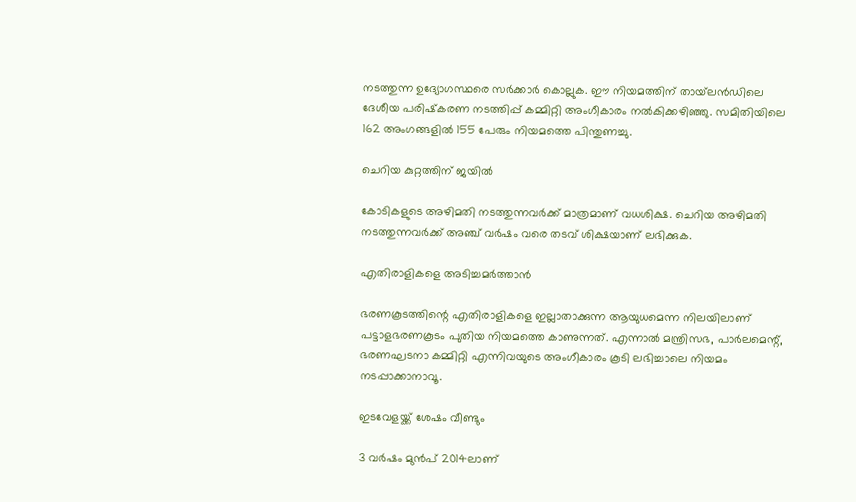നടത്തുന്ന ഉദ്യോഗസ്ഥരെ സര്‍ക്കാര്‍ കൊല്ലുക. ഈ നിയമത്തിന് തായ്‌ലന്‍ഡിലെ ദേശീയ പരിഷ്‌കരണ നടത്തിപ്പ് കമ്മിറ്റി അംഗീകാരം നല്‍കിക്കഴിഞ്ഞു. സമിതിയിലെ 162 അംഗങ്ങളില്‍ 155 പേരും നിയമത്തെ പിന്തുണച്ചു.

ചെറിയ കുറ്റത്തിന് ജയിൽ

കോടികളുടെ അഴിമതി നടത്തുന്നവര്‍ക്ക് മാത്രമാണ് വധശിക്ഷ. ചെറിയ അഴിമതി നടത്തുന്നവര്‍ക്ക് അഞ്ച് വര്‍ഷം വരെ തടവ് ശിക്ഷയാണ് ലഭിക്കുക.

എതിരാളികളെ അടിച്ചമർത്താൻ

ഭരണകൂടത്തിന്റെ എതിരാളികളെ ഇല്ലാതാക്കുന്ന ആയുധമെന്ന നിലയിലാണ് പട്ടാളഭരണകൂടം പുതിയ നിയമത്തെ കാണുന്നത്. എന്നാല്‍ മന്ത്രിസഭ, പാര്‍ലമെന്റ്, ഭരണഘടനാ കമ്മിറ്റി എന്നിവയുടെ അംഗീകാരം കൂടി ലഭിച്ചാലെ നിയമം നടപ്പാക്കാനാവൂ.

ഇടവേളയ്ക്ക് ശേഷം വീണ്ടും

3 വര്‍ഷം മുന്‍പ് 2014ലാണ്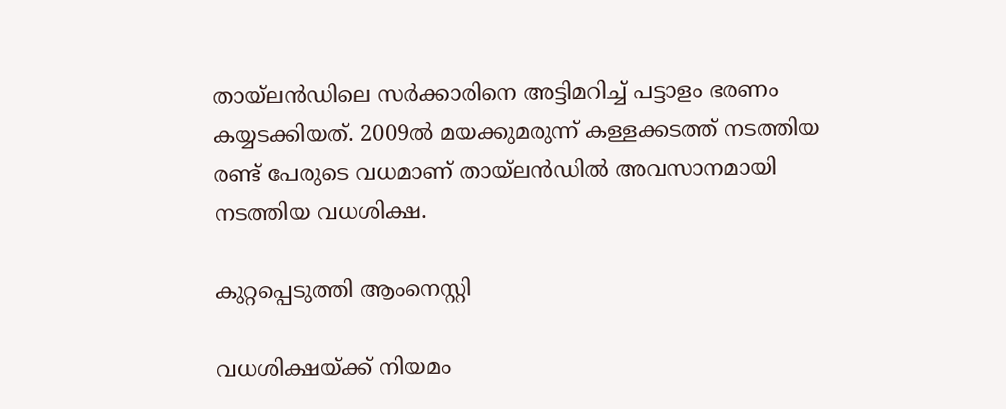തായ്‌ലന്‍ഡിലെ സര്‍ക്കാരിനെ അട്ടിമറിച്ച് പട്ടാളം ഭരണം കയ്യടക്കിയത്. 2009ല്‍ മയക്കുമരുന്ന് കള്ളക്കടത്ത് നടത്തിയ രണ്ട് പേരുടെ വധമാണ് തായ്‌ലന്‍ഡില്‍ അവസാനമായി നടത്തിയ വധശിക്ഷ.

കുറ്റപ്പെടുത്തി ആംനെസ്റ്റി

വധശിക്ഷയ്ക്ക് നിയമം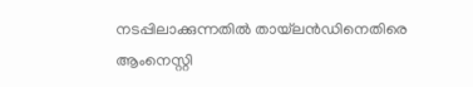നടപ്പിലാക്കുന്നതില്‍ തായ്‌ലന്‍ഡിനെതിരെ ആംനെസ്റ്റി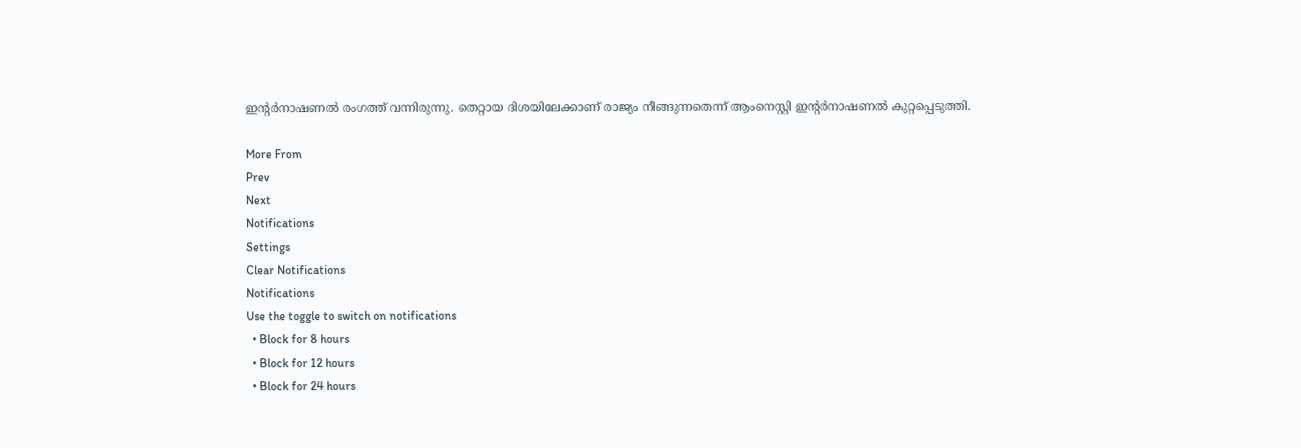ഇന്റര്‍നാഷണല്‍ രംഗത്ത് വന്നിരുന്നു. തെറ്റായ ദിശയിലേക്കാണ് രാജ്യം നീങ്ങുന്നതെന്ന് ആംനെസ്റ്റി ഇന്റര്‍നാഷണല്‍ കുറ്റപ്പെടുത്തി.

More From
Prev
Next
Notifications
Settings
Clear Notifications
Notifications
Use the toggle to switch on notifications
  • Block for 8 hours
  • Block for 12 hours
  • Block for 24 hours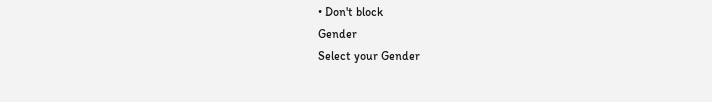• Don't block
Gender
Select your Gender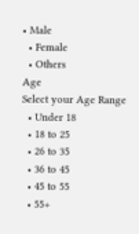• Male
  • Female
  • Others
Age
Select your Age Range
  • Under 18
  • 18 to 25
  • 26 to 35
  • 36 to 45
  • 45 to 55
  • 55+